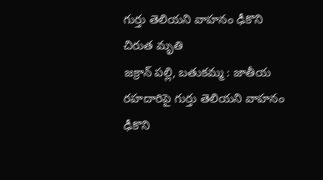గుర్తు తెలియని వాహనం ఢీకొని చిరుత మృతి
జక్రాన్ పల్లి, బతుకమ్మ : జాతీయ రహదారిపై గుర్తు తెలియని వాహనం ఢీకొని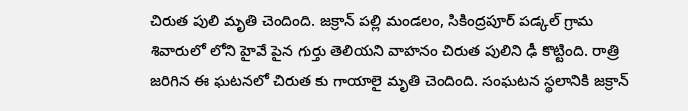చిరుత పులి మృతి చెందింది. జక్రాన్ పల్లి మండలం, సికింద్రపూర్ పడ్కల్ గ్రామ శివారులో లోని హైవే పైన గుర్తు తెలియని వాహనం చిరుత పులిని ఢీ కొట్టింది. రాత్రి జరిగిన ఈ ఘటనలో చిరుత కు గాయాలై మృతి చెందింది. సంఘటన స్థలానికి జక్రాన్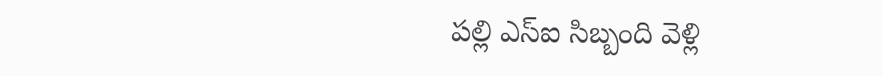పల్లి ఎస్ఐ సిబ్బంది వెళ్లి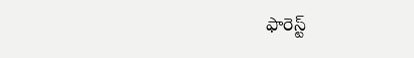ఫారెస్ట్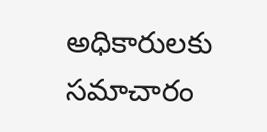అధికారులకు సమాచారం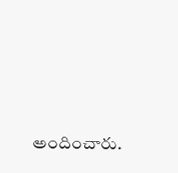అందించారు.